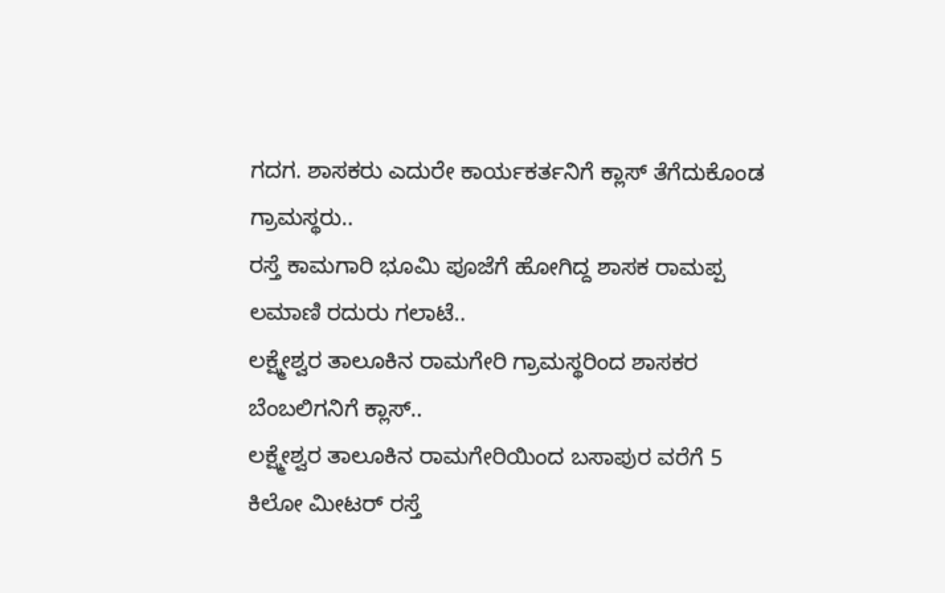ಗದಗ. ಶಾಸಕರು ಎದುರೇ ಕಾರ್ಯಕರ್ತನಿಗೆ ಕ್ಲಾಸ್ ತೆಗೆದುಕೊಂಡ ಗ್ರಾಮಸ್ಥರು..
ರಸ್ತೆ ಕಾಮಗಾರಿ ಭೂಮಿ ಪೂಜೆಗೆ ಹೋಗಿದ್ದ ಶಾಸಕ ರಾಮಪ್ಪ ಲಮಾಣಿ ರದುರು ಗಲಾಟೆ..
ಲಕ್ಷ್ಮೇಶ್ವರ ತಾಲೂಕಿನ ರಾಮಗೇರಿ ಗ್ರಾಮಸ್ಥರಿಂದ ಶಾಸಕರ ಬೆಂಬಲಿಗನಿಗೆ ಕ್ಲಾಸ್..
ಲಕ್ಷ್ಮೇಶ್ವರ ತಾಲೂಕಿನ ರಾಮಗೇರಿಯಿಂದ ಬಸಾಪುರ ವರೆಗೆ 5 ಕಿಲೋ ಮೀಟರ್ ರಸ್ತೆ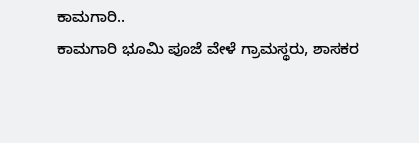ಕಾಮಗಾರಿ..
ಕಾಮಗಾರಿ ಭೂಮಿ ಪೂಜೆ ವೇಳೆ ಗ್ರಾಮಸ್ಥರು, ಶಾಸಕರ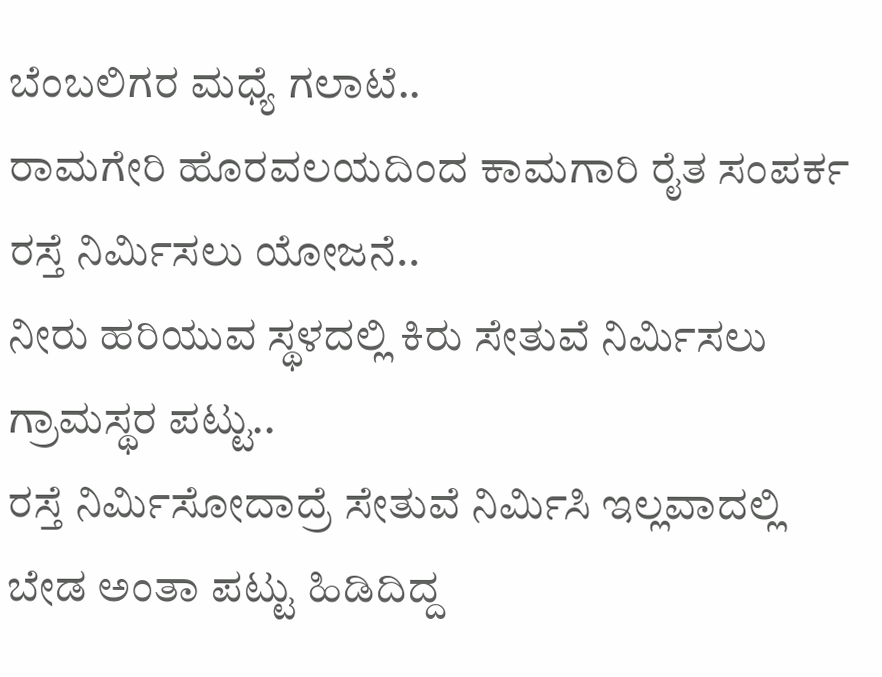ಬೆಂಬಲಿಗರ ಮಧ್ಯೆ ಗಲಾಟೆ..
ರಾಮಗೇರಿ ಹೊರವಲಯದಿಂದ ಕಾಮಗಾರಿ ರೈತ ಸಂಪರ್ಕ ರಸ್ತೆ ನಿರ್ಮಿಸಲು ಯೋಜನೆ..
ನೀರು ಹರಿಯುವ ಸ್ಥಳದಲ್ಲಿ ಕಿರು ಸೇತುವೆ ನಿರ್ಮಿಸಲು ಗ್ರಾಮಸ್ಥರ ಪಟ್ಟು..
ರಸ್ತೆ ನಿರ್ಮಿಸೋದಾದ್ರೆ ಸೇತುವೆ ನಿರ್ಮಿಸಿ ಇಲ್ಲವಾದಲ್ಲಿ ಬೇಡ ಅಂತಾ ಪಟ್ಟು ಹಿಡಿದಿದ್ದ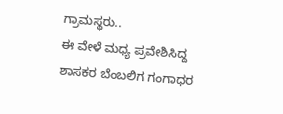ಗ್ರಾಮಸ್ಥರು..
ಈ ವೇಳೆ ಮಧ್ಯ ಪ್ರವೇಶಿಸಿದ್ದ ಶಾಸಕರ ಬೆಂಬಲಿಗ ಗಂಗಾಧರ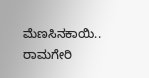ಮೆಣಸಿನಕಾಯಿ..
ರಾಮಗೇರಿ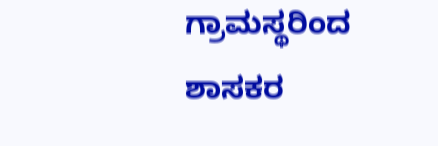ಗ್ರಾಮಸ್ಥರಿಂದ ಶಾಸಕರ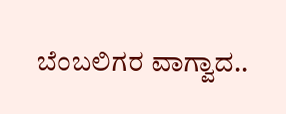ಬೆಂಬಲಿಗರ ವಾಗ್ವಾದ..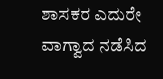ಶಾಸಕರ ಎದುರೇ ವಾಗ್ವಾದ ನಡೆಸಿದ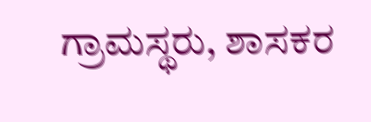ಗ್ರಾಮಸ್ಥರು, ಶಾಸಕರ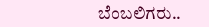ಬೆಂಬಲಿಗರು..